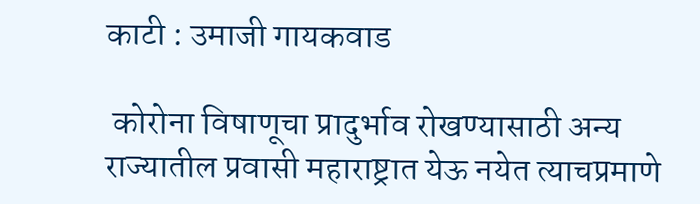काटी : उमाजी गायकवाड

 कोरोना विषाणूचा प्रादुर्भाव रोखण्यासाठी अन्य राज्यातील प्रवासी महाराष्ट्रात येऊ नयेत त्याचप्रमाणे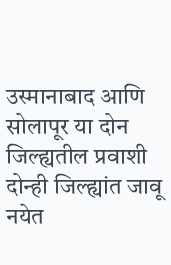उस्मानाबाद आणि सोलापूर या दोन जिल्ह्यतील प्रवाशी दोन्ही जिल्ह्यांत जावू नयेत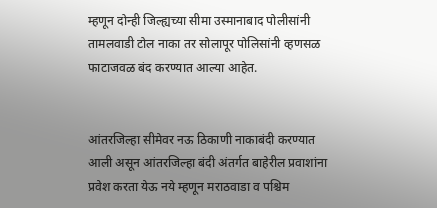म्हणून दोन्ही जिल्ह्यच्या सीमा उस्मानाबाद पोलीसांनी तामलवाडी टोल नाका तर सोलापूर पोलिसांनी व्हणसळ फाटाजवळ बंद करण्यात आल्या आहेत.


आंतरजिल्हा सीमेवर नऊ ठिकाणी नाकाबंदी करण्यात आली असून आंतरजिल्हा बंदी अंतर्गत बाहेरील प्रवाशांना प्रवेश करता येऊ नये म्हणून मराठवाडा व पश्चिम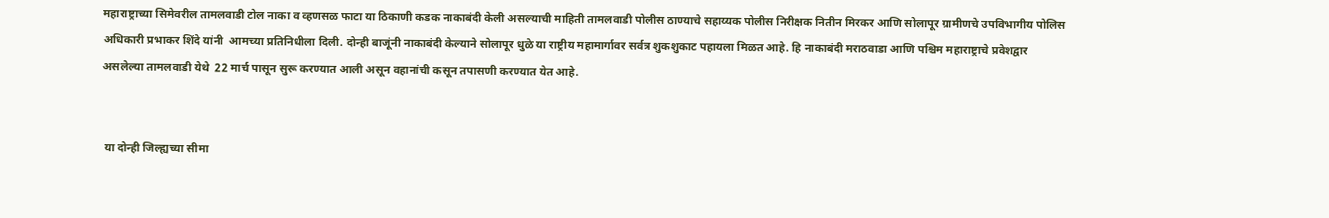महाराष्ट्राच्या सिमेवरील तामलवाडी टोल नाका व व्हणसळ फाटा या ठिकाणी कडक नाकाबंदी केली असल्याची माहिती तामलवाडी पोलीस ठाण्याचे सहाय्यक पोलीस निरीक्षक नितीन मिरकर आणि सोलापूर ग्रामीणचे उपविभागीय पोलिस अधिकारी प्रभाकर शिंदे यांनी  आमच्या प्रतिनिधीला दिली. दोन्ही बाजूंनी नाकाबंदी केल्याने सोलापूर धुळे या राष्ट्रीय महामार्गावर सर्वत्र शुकशुकाट पहायला मिळत आहे. हि नाकाबंदी मराठवाडा आणि पश्चिम महाराष्ट्राचे प्रवेशद्वार असलेल्या तामलवाडी येथे  22 मार्च पासून सुरू करण्यात आली असून वहानांची कसून तपासणी करण्यात येत आहे.


 या दोन्ही जिल्ह्यच्या सीमा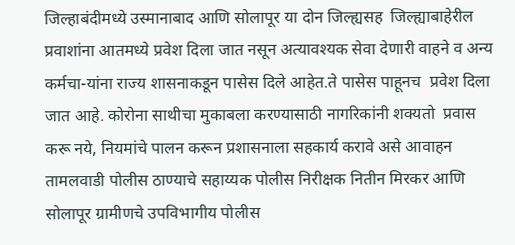जिल्हाबंदीमध्ये उस्मानाबाद आणि सोलापूर या दोन जिल्ह्यसह  जिल्ह्याबाहेरील प्रवाशांना आतमध्ये प्रवेश दिला जात नसून अत्यावश्यक सेवा देणारी वाहने व अन्य कर्मचा-यांना राज्य शासनाकडून पासेस दिले आहेत.ते पासेस पाहूनच  प्रवेश दिला जात आहे. कोरोना साथीचा मुकाबला करण्यासाठी नागरिकांनी शक्यतो  प्रवास करू नये, नियमांचे पालन करून प्रशासनाला सहकार्य करावे असे आवाहन तामलवाडी पोलीस ठाण्याचे सहाय्यक पोलीस निरीक्षक नितीन मिरकर आणि सोलापूर ग्रामीणचे उपविभागीय पोलीस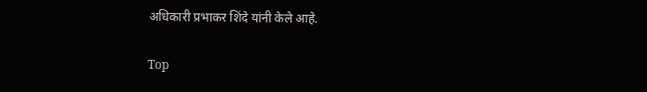अधिकारी प्रभाकर शिंदे यांनी केले आहे.

Top